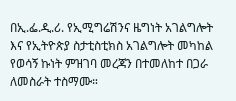በኢ.ፌ.ዲ.ሪ. የኢሚግሬሽንና ዜግነት አገልግሎት እና የኢትዮጵያ ስታቲስቲክስ አገልግሎት መካከል የወሳኝ ኩነት ምዝገባ መረጃን በተመለከተ በጋራ ለመስራት ተስማሙ።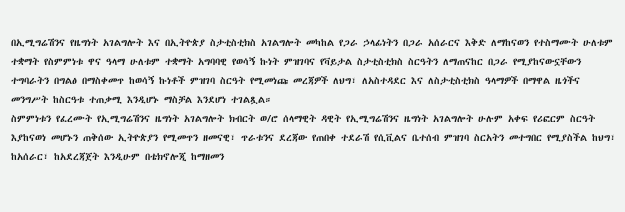በኢሚግሬሽንና የዜግነት አገልግሎት እና በኢትዮጵያ ስታቲስቲክስ አገልግሎት መካከል የጋራ ኃላፊነትን በጋራ አሰራርና እቅድ ለማከናወን የተስማሙት ሁለቱም ተቋማት የስምምነቱ ዋና ዓላማ ሁለቱም ተቋማት አግባባዊ የወሳኝ ኩነት ምዝገባና የቫይታል ስታቲስቲክስ ስርዓትን ለማጠናከር በጋራ የሚያከናውኗቸውን ተግባራትን በግልፅ በማስቀመጥ ከወሳኝ ኩነቶች ምዝገባ ስርዓት የሚመነጩ መረጃዎች ለህግ፣ ለአስተዳደር እና ለስታቲስቲክስ ዓላማዎች በማዋል ዜጎችና መንግሥት ከስርዓቱ ተጠቃሚ እንዲሆኑ ማስቻል እንደሆነ ተገልጿል።
ስምምነቱን የፈረሙት የኢሚግሬሽንና ዜግነት አገልግሎት ክብርት ወ/ሮ ሰላማዊት ዳዊት የኢሚግሬሽንና ዜግነት አገልግሎት ሁሉም አቀፍ የሪፎርም ስርዓት እያከናወነ መሆኑን ጠቅሰው ኢትዮጵያን የሚመጥን ዘመናዊ፣ ጥራቱንና ደረጃው የጠበቀ ተደራሽ የሲቪልና ቤተሰብ ምዝገባ ስርአትን መተግበር የሚያስችል ከህግ፣ ከአሰራር፣ ከአደረጃጀት እንዲሁም በቴክኖሎጂ ከማዘመን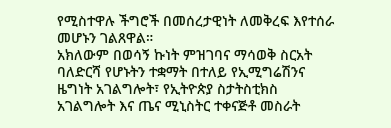የሚስተዋሉ ችግሮች በመሰረታዊነት ለመቅረፍ እየተሰራ መሆኑን ገልጸዋል።
አክለውም በወሳኝ ኩነት ምዝገባና ማሳወቅ ስርአት ባለድርሻ የሆኑትን ተቋማት በተለይ የኢሚግሬሽንና ዜግነት አገልግሎት፣ የኢትዮጵያ ስታትስቲክስ አገልግሎት እና ጤና ሚኒስትር ተቀናጅቶ መስራት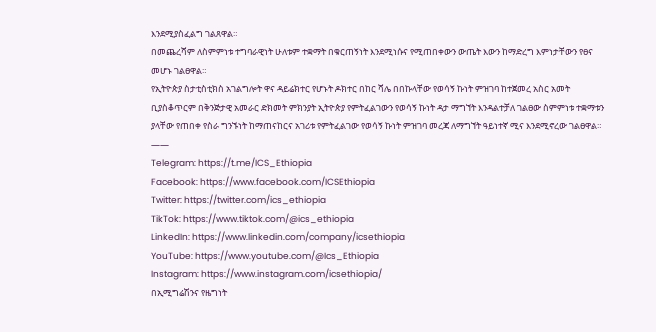እንደሚያስፈልግ ገልጸዋል።
በመጨረሻም ለስምምነቱ ተግባራዊነት ሁለቱም ተቋማት በቁርጠኝነት እንደሚነሱና የሚጠበቀውን ውጤት እውን ከማድረግ እምነታቸውን የፀና መሆኑ ገልፀዋል።
የኢትዮጵያ ስታቲስቲክስ አገልግሎት ዋና ዳይሬክተር የሆኑት ዶክተር በከር ሻሌ በበኩላቸው የወሳኝ ኩነት ምዝገባ ከተጀመረ አስር አመት ቢያስቆጥርም በቅንጅታዊ አመራር ድክመት ምክንያት ኢትዮጵያ የምትፈልገውን የወሳኝ ኩነት ዳታ ማግኘት እንዳልተቻለ ገልፀው ስምምነቱ ተቋማቱን ያላቸው የጠበቀ የስራ ግንኙነት ከማጠናከርና አገሪቱ የምትፈልገው የወሳኝ ኩነት ምዝገባ መረጃ ለማግኘት ዓይነተኛ ሚና እንደሚኖረው ገልፀዋል።
——
Telegram: https://t.me/ICS_Ethiopia
Facebook: https://www.facebook.com/ICSEthiopia
Twitter: https://twitter.com/ics_ethiopia
TikTok: https://www.tiktok.com/@ics_ethiopia
LinkedIn: https://www.linkedin.com/company/icsethiopia
YouTube: https://www.youtube.com/@Ics_Ethiopia
Instagram: https://www.instagram.com/icsethiopia/
በኢሚግሬሽንና የዜግነት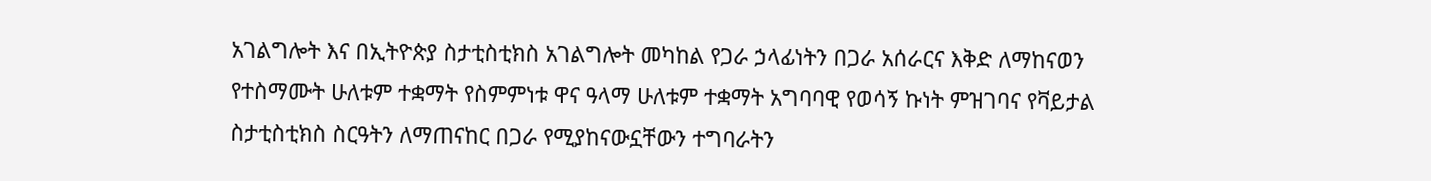አገልግሎት እና በኢትዮጵያ ስታቲስቲክስ አገልግሎት መካከል የጋራ ኃላፊነትን በጋራ አሰራርና እቅድ ለማከናወን የተስማሙት ሁለቱም ተቋማት የስምምነቱ ዋና ዓላማ ሁለቱም ተቋማት አግባባዊ የወሳኝ ኩነት ምዝገባና የቫይታል ስታቲስቲክስ ስርዓትን ለማጠናከር በጋራ የሚያከናውኗቸውን ተግባራትን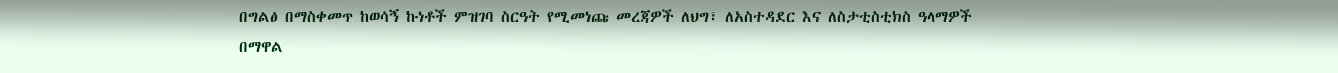በግልፅ በማስቀመጥ ከወሳኝ ኩነቶች ምዝገባ ስርዓት የሚመነጩ መረጃዎች ለህግ፣ ለአስተዳደር እና ለስታቲስቲክስ ዓላማዎች በማዋል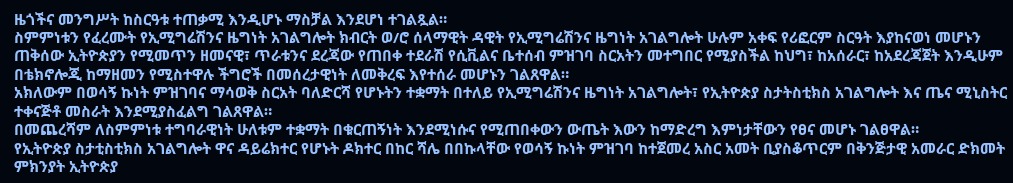ዜጎችና መንግሥት ከስርዓቱ ተጠቃሚ እንዲሆኑ ማስቻል እንደሆነ ተገልጿል።
ስምምነቱን የፈረሙት የኢሚግሬሽንና ዜግነት አገልግሎት ክብርት ወ/ሮ ሰላማዊት ዳዊት የኢሚግሬሽንና ዜግነት አገልግሎት ሁሉም አቀፍ የሪፎርም ስርዓት እያከናወነ መሆኑን ጠቅሰው ኢትዮጵያን የሚመጥን ዘመናዊ፣ ጥራቱንና ደረጃው የጠበቀ ተደራሽ የሲቪልና ቤተሰብ ምዝገባ ስርአትን መተግበር የሚያስችል ከህግ፣ ከአሰራር፣ ከአደረጃጀት እንዲሁም በቴክኖሎጂ ከማዘመን የሚስተዋሉ ችግሮች በመሰረታዊነት ለመቅረፍ እየተሰራ መሆኑን ገልጸዋል።
አክለውም በወሳኝ ኩነት ምዝገባና ማሳወቅ ስርአት ባለድርሻ የሆኑትን ተቋማት በተለይ የኢሚግሬሽንና ዜግነት አገልግሎት፣ የኢትዮጵያ ስታትስቲክስ አገልግሎት እና ጤና ሚኒስትር ተቀናጅቶ መስራት እንደሚያስፈልግ ገልጸዋል።
በመጨረሻም ለስምምነቱ ተግባራዊነት ሁለቱም ተቋማት በቁርጠኝነት እንደሚነሱና የሚጠበቀውን ውጤት እውን ከማድረግ እምነታቸውን የፀና መሆኑ ገልፀዋል።
የኢትዮጵያ ስታቲስቲክስ አገልግሎት ዋና ዳይሬክተር የሆኑት ዶክተር በከር ሻሌ በበኩላቸው የወሳኝ ኩነት ምዝገባ ከተጀመረ አስር አመት ቢያስቆጥርም በቅንጅታዊ አመራር ድክመት ምክንያት ኢትዮጵያ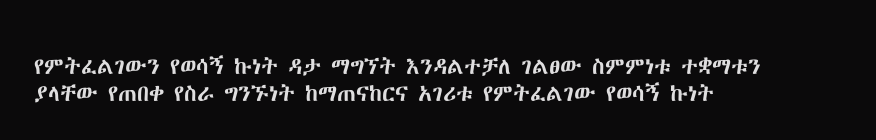የምትፈልገውን የወሳኝ ኩነት ዳታ ማግኘት እንዳልተቻለ ገልፀው ስምምነቱ ተቋማቱን ያላቸው የጠበቀ የስራ ግንኙነት ከማጠናከርና አገሪቱ የምትፈልገው የወሳኝ ኩነት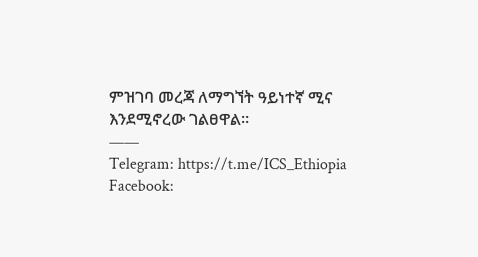ምዝገባ መረጃ ለማግኘት ዓይነተኛ ሚና እንደሚኖረው ገልፀዋል።
——
Telegram: https://t.me/ICS_Ethiopia
Facebook: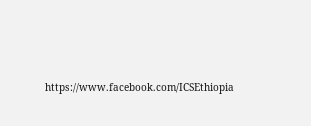https://www.facebook.com/ICSEthiopia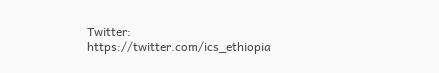Twitter: https://twitter.com/ics_ethiopia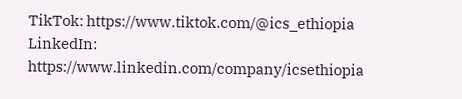TikTok: https://www.tiktok.com/@ics_ethiopia
LinkedIn: https://www.linkedin.com/company/icsethiopia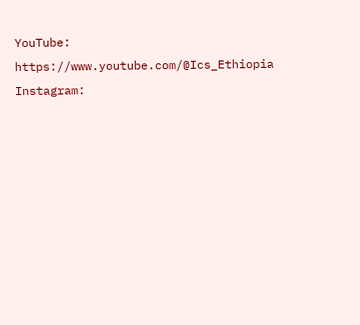YouTube: https://www.youtube.com/@Ics_Ethiopia
Instagram: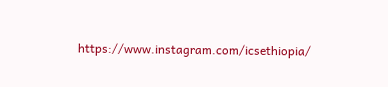https://www.instagram.com/icsethiopia/